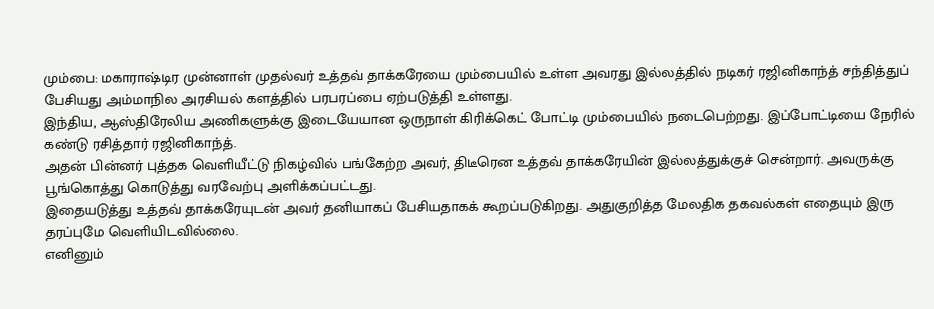மும்பை: மகாராஷ்டிர முன்னாள் முதல்வர் உத்தவ் தாக்கரேயை மும்பையில் உள்ள அவரது இல்லத்தில் நடிகர் ரஜினிகாந்த் சந்தித்துப் பேசியது அம்மாநில அரசியல் களத்தில் பரபரப்பை ஏற்படுத்தி உள்ளது.
இந்திய, ஆஸ்திரேலிய அணிகளுக்கு இடையேயான ஒருநாள் கிரிக்கெட் போட்டி மும்பையில் நடைபெற்றது. இப்போட்டியை நேரில் கண்டு ரசித்தார் ரஜினிகாந்த்.
அதன் பின்னர் புத்தக வெளியீட்டு நிகழ்வில் பங்கேற்ற அவர், திடீரென உத்தவ் தாக்கரேயின் இல்லத்துக்குச் சென்றார். அவருக்கு பூங்கொத்து கொடுத்து வரவேற்பு அளிக்கப்பட்டது.
இதையடுத்து உத்தவ் தாக்கரேயுடன் அவர் தனியாகப் பேசியதாகக் கூறப்படுகிறது. அதுகுறித்த மேலதிக தகவல்கள் எதையும் இரு தரப்புமே வெளியிடவில்லை.
எனினும்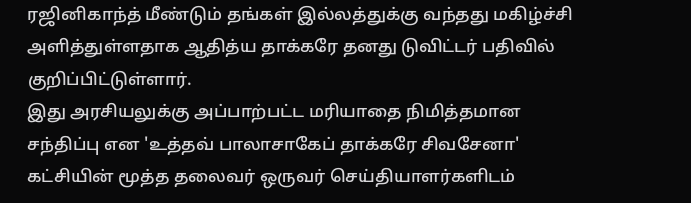ரஜினிகாந்த் மீண்டும் தங்கள் இல்லத்துக்கு வந்தது மகிழ்ச்சி அளித்துள்ளதாக ஆதித்ய தாக்கரே தனது டுவிட்டர் பதிவில் குறிப்பிட்டுள்ளார்.
இது அரசியலுக்கு அப்பாற்பட்ட மரியாதை நிமித்தமான சந்திப்பு என 'உத்தவ் பாலாசாகேப் தாக்கரே சிவசேனா' கட்சியின் மூத்த தலைவர் ஒருவர் செய்தியாளர்களிடம்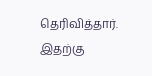தெரிவித்தார்.
இதற்கு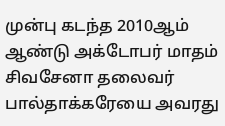முன்பு கடந்த 2010ஆம் ஆண்டு அக்டோபர் மாதம் சிவசேனா தலைவர் பால்தாக்கரேயை அவரது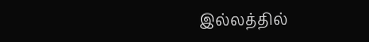இல்லத்தில்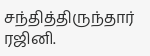சந்தித்திருந்தார் ரஜினி.